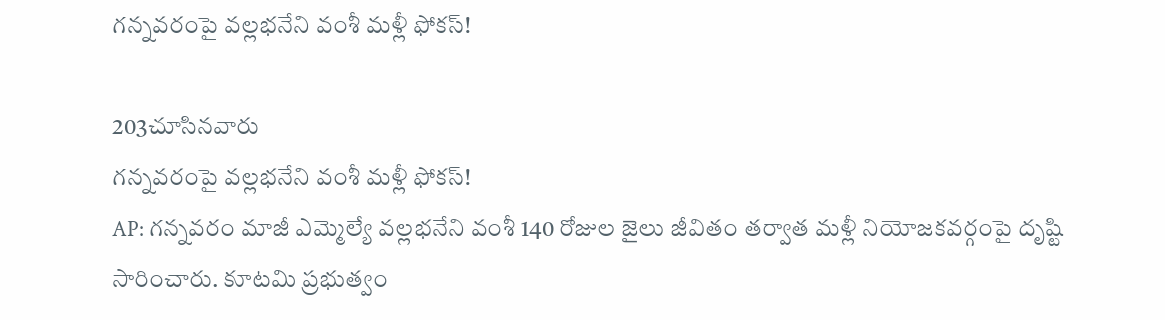గన్నవరంపై వల్లభనేని వంశీ మళ్లీ ఫోకస్!

203చూసినవారు
గన్నవరంపై వల్లభనేని వంశీ మళ్లీ ఫోకస్!
AP: గన్నవరం మాజీ ఎమ్మెల్యే వల్లభనేని వంశీ 140 రోజుల జైలు జీవితం తర్వాత మళ్లీ నియోజకవర్గంపై దృష్టి సారించారు. కూటమి ప్రభుత్వం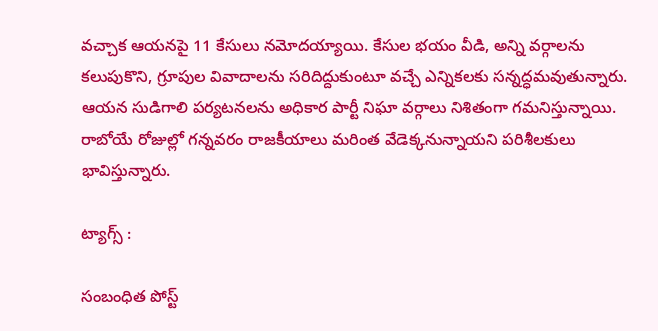వచ్చాక ఆయనపై 11 కేసులు నమోదయ్యాయి. కేసుల భయం వీడి, అన్ని వర్గాలను కలుపుకొని, గ్రూపుల వివాదాలను సరిదిద్దుకుంటూ వచ్చే ఎన్నికలకు సన్నద్ధమవుతున్నారు. ఆయన సుడిగాలి పర్యటనలను అధికార పార్టీ నిఘా వర్గాలు నిశితంగా గమనిస్తున్నాయి. రాబోయే రోజుల్లో గన్నవరం రాజకీయాలు మరింత వేడెక్కనున్నాయని పరిశీలకులు భావిస్తున్నారు.

ట్యాగ్స్ :

సంబంధిత పోస్ట్